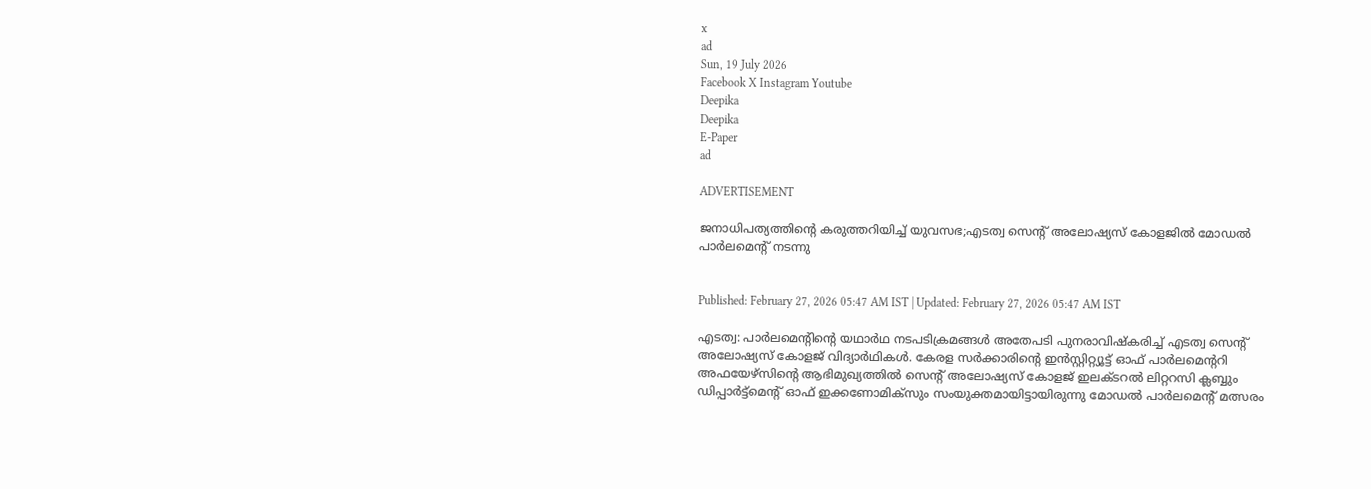x
ad
Sun, 19 July 2026
Facebook X Instagram Youtube
Deepika
Deepika
E-Paper
ad

ADVERTISEMENT

ജനാധിപത്യത്തിന്‍റെ കരുത്തറിയിച്ച് യുവസഭ;എടത്വ സെന്‍റ് അലോഷ്യസ് കോളജില്‍ മോഡല്‍ പാര്‍ലമെന്‍റ് നടന്നു


Published: February 27, 2026 05:47 AM IST | Updated: February 27, 2026 05:47 AM IST

എടത്വ: പാര്‍ലമെന്‍റിന്‍റെ യഥാര്‍ഥ നടപടിക്രമങ്ങള്‍ അതേപടി പുനരാവിഷ്‌കരിച്ച് എടത്വ സെന്‍റ് അലോഷ്യസ് കോളജ് വിദ്യാര്‍ഥികൾ. കേരള സര്‍ക്കാരിന്‍റെ ഇന്‍സ്റ്റിറ്റ്യൂട്ട് ഓഫ് പാര്‍ലമെന്‍ററി അഫയേഴ്‌സിന്‍റെ ആഭിമുഖ്യത്തില്‍ സെന്‍റ് അലോഷ്യസ് കോളജ് ഇലക്ടറല്‍ ലിറ്ററസി ക്ലബ്ബും ഡിപ്പാര്‍ട്ട്മെന്‍റ് ഓഫ് ഇക്കണോമിക്‌സും സംയുക്തമായിട്ടായിരുന്നു മോഡല്‍ പാര്‍ലമെന്‍റ് മത്സരം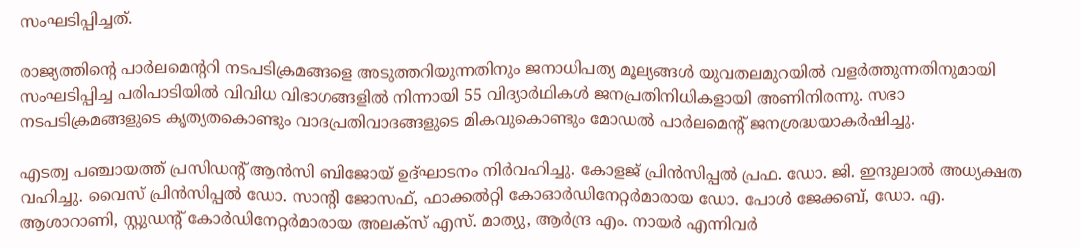സംഘടിപ്പിച്ചത്.

രാജ്യത്തിന്‍റെ പാര്‍ലമെന്‍ററി നടപടിക്രമങ്ങളെ അടുത്തറിയുന്നതിനും ജനാധിപത്യ മൂല്യങ്ങള്‍ യുവതലമുറയില്‍ വളര്‍ത്തുന്നതിനുമായി സംഘടിപ്പിച്ച പരിപാടിയില്‍ വിവിധ വിഭാഗങ്ങളില്‍ നിന്നായി 55 വിദ്യാര്‍ഥികള്‍ ജനപ്രതിനിധികളായി അണിനിരന്നു. സഭാ നടപടിക്രമങ്ങളുടെ കൃത്യതകൊണ്ടും വാദപ്രതിവാദങ്ങളുടെ മികവുകൊണ്ടും മോഡല്‍ പാര്‍ലമെന്‍റ് ജനശ്രദ്ധയാകര്‍ഷിച്ചു.

എടത്വ പഞ്ചായത്ത് പ്രസിഡന്‍റ് ആന്‍സി ബിജോയ് ഉദ്ഘാടനം നിര്‍വഹിച്ചു. കോളജ് പ്രിന്‍സിപ്പല്‍ പ്രഫ. ഡോ. ജി. ഇന്ദുലാല്‍ അധ്യക്ഷത വഹിച്ചു. വൈസ് പ്രിന്‍സിപ്പല്‍ ഡോ. സാന്‍റി ജോസഫ്, ഫാക്കല്‍റ്റി കോഓര്‍ഡിനേറ്റര്‍മാരായ ഡോ. പോള്‍ ജേക്കബ്, ഡോ. എ. ആശാറാണി, സ്റ്റുഡന്‍റ് കോര്‍ഡിനേറ്റര്‍മാരായ അലക്‌സ് എസ്. മാത്യു, ആര്‍ന്ദ്ര എം. നായര്‍ എന്നിവര്‍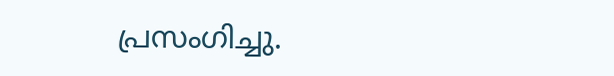പ്രസംഗിച്ചു.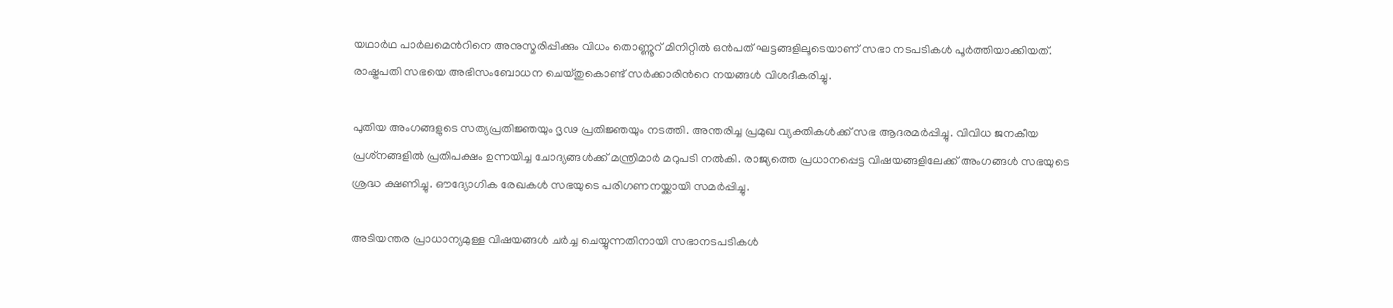യഥാര്‍ഥ പാര്‍ലമെന്‍റിനെ അനുസ്മരിപ്പിക്കും വിധം തൊണ്ണൂറ് മിനിറ്റില്‍ ഒന്‍പത് ഘട്ടങ്ങളിലൂടെയാണ് സഭാ നടപടികള്‍ പൂര്‍ത്തിയാക്കിയത്. രാഷ്ട്രപതി സഭയെ അഭിസംബോധന ചെയ്തുകൊണ്ട് സര്‍ക്കാരിന്‍റെ നയങ്ങള്‍ വിശദീകരിച്ചു.

പുതിയ അംഗങ്ങളുടെ സത്യപ്രതിജ്ഞയും ദൃഢ പ്രതിജ്ഞയും നടത്തി. അന്തരിച്ച പ്രമുഖ വ്യക്തികള്‍ക്ക് സഭ ആദരമര്‍പ്പിച്ചു. വിവിധ ജനകീയ പ്രശ്‌നങ്ങളില്‍ പ്രതിപക്ഷം ഉന്നയിച്ച ചോദ്യങ്ങള്‍ക്ക് മന്ത്രിമാര്‍ മറുപടി നല്‍കി. രാജ്യത്തെ പ്രധാനപ്പെട്ട വിഷയങ്ങളിലേക്ക് അംഗങ്ങള്‍ സഭയുടെ ശ്രദ്ധ ക്ഷണിച്ചു. ഔദ്യോഗിക രേഖകള്‍ സഭയുടെ പരിഗണനയ്ക്കായി സമര്‍പ്പിച്ചു.

അടിയന്തര പ്രാധാന്യമുള്ള വിഷയങ്ങള്‍ ചര്‍ച്ച ചെയ്യുന്നതിനായി സഭാനടപടികള്‍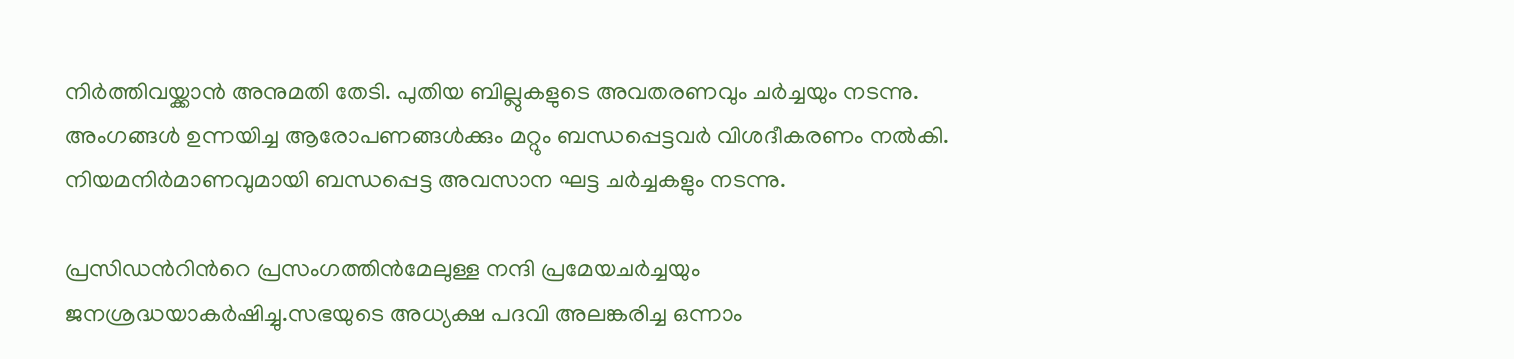നിര്‍ത്തിവയ്ക്കാന്‍ അനുമതി തേടി. പുതിയ ബില്ലുകളുടെ അവതരണവും ചര്‍ച്ചയും നടന്നു. അംഗങ്ങള്‍ ഉന്നയിച്ച ആരോപണങ്ങള്‍ക്കും മറ്റും ബന്ധപ്പെട്ടവര്‍ വിശദീകരണം നല്‍കി. നിയമനിര്‍മാണവുമായി ബന്ധപ്പെട്ട അവസാന ഘട്ട ചർച്ചകളും നടന്നു.

പ്രസിഡന്‍റിന്‍റെ പ്രസംഗത്തിന്‍മേലുള്ള നന്ദി പ്രമേയചര്‍ച്ചയും ജനശ്രദ്ധയാകര്‍ഷിച്ചു.സഭയുടെ അധ്യക്ഷ പദവി അലങ്കരിച്ച ഒന്നാം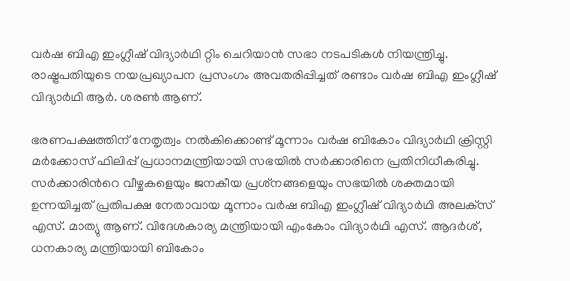വര്‍ഷ ബിഎ ഇംഗ്ലീഷ് വിദ്യാര്‍ഥി റ്റിം ചെറിയാന്‍ സഭാ നടപടികള്‍ നിയന്ത്രിച്ചു. രാഷ്ട്രപതിയുടെ നയപ്രഖ്യാപന പ്രസംഗം അവതരിപ്പിച്ചത് രണ്ടാം വര്‍ഷ ബിഎ ഇംഗ്ലീഷ് വിദ്യാര്‍ഥി ആർ. ശരണ്‍ ആണ്.

ഭരണപക്ഷത്തിന് നേതൃത്വം നല്‍കിക്കൊണ്ട് മൂന്നാം വര്‍ഷ ബികോം വിദ്യാര്‍ഥി ക്രിസ്റ്റി മര്‍ക്കോസ് ഫിലിപ്പ് പ്രധാനമന്ത്രിയായി സഭയില്‍ സര്‍ക്കാരിനെ പ്രതിനിധീകരിച്ചു. സര്‍ക്കാരിന്‍റെ വീഴ്ചകളെയും ജനകീയ പ്രശ്‌നങ്ങളെയും സഭയില്‍ ശക്തമായി ഉന്നയിച്ചത് പ്രതിപക്ഷ നേതാവായ മൂന്നാം വര്‍ഷ ബിഎ ഇംഗ്ലീഷ് വിദ്യാര്‍ഥി അലക്‌സ് എസ്. മാത്യു ആണ്. വിദേശകാര്യ മന്ത്രിയായി എംകോം വിദ്യാര്‍ഥി എസ്. ആദര്‍ശ്, ധനകാര്യ മന്ത്രിയായി ബികോം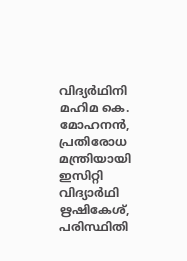വിദ്യര്‍ഥിനി മഹിമ കെ. മോഹനൻ, പ്രതിരോധ മന്ത്രിയായി ഇസിറ്റി വിദ്യാര്‍ഥി ഋഷികേശ്, പരിസ്ഥിതി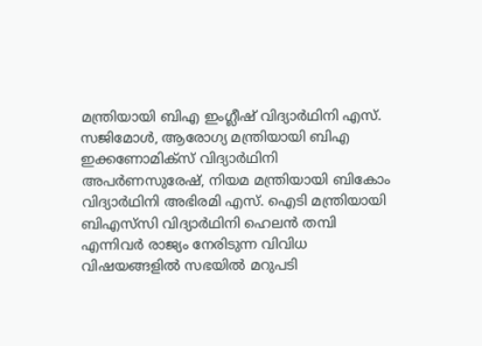മന്ത്രിയായി ബിഎ ഇംഗ്ലീഷ് വിദ്യാര്‍ഥിനി എസ്. സജിമോൾ, ആരോഗ്യ മന്ത്രിയായി ബിഎ ഇക്കണോമിക്‌സ് വിദ്യാര്‍ഥിനി അപര്‍ണസുരേഷ്, നിയമ മന്ത്രിയായി ബികോം വിദ്യാര്‍ഥിനി അഭിരമി എസ്. ഐടി മന്ത്രിയായി ബിഎസ്‌സി വിദ്യാര്‍ഥിനി ഹെലന്‍ തമ്പി എന്നിവര്‍ രാജ്യം നേരിടുന്ന വിവിധ വിഷയങ്ങളില്‍ സഭയില്‍ മറുപടി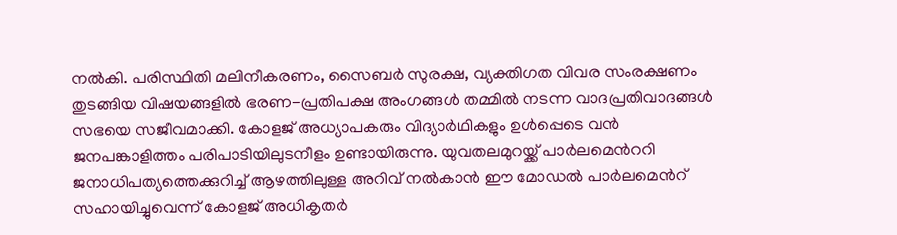നല്‍കി. പരിസ്ഥിതി മലിനീകരണം, സൈബര്‍ സുരക്ഷ, വ്യക്തിഗത വിവര സംരക്ഷണം തുടങ്ങിയ വിഷയങ്ങളില്‍ ഭരണ-പ്രതിപക്ഷ അംഗങ്ങള്‍ തമ്മില്‍ നടന്ന വാദപ്രതിവാദങ്ങള്‍ സഭയെ സജീവമാക്കി. കോളജ് അധ്യാപകരും വിദ്യാര്‍ഥികളും ഉള്‍പ്പെടെ വന്‍ ജനപങ്കാളിത്തം പരിപാടിയിലുടനീളം ഉണ്ടായിരുന്നു. യുവതലമുറയ്ക്ക് പാര്‍ലമെന്‍ററി ജനാധിപത്യത്തെക്കുറിച്ച് ആഴത്തിലുള്ള അറിവ് നല്‍കാന്‍ ഈ മോഡല്‍ പാര്‍ലമെന്‍റ് സഹായിച്ചുവെന്ന് കോളജ് അധികൃതര്‍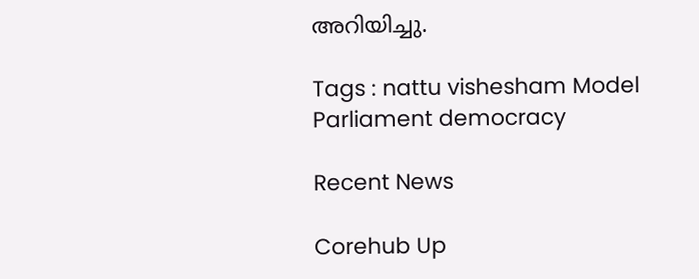അറിയിച്ചു.

Tags : nattu vishesham Model Parliament democracy

Recent News

Corehub Up